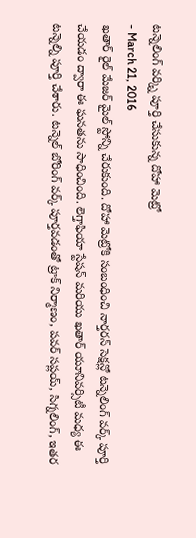టన్నెలింగ్ వర్క్ని పూర్తి చేసుకున్న దోహా మెట్రో
- March 21, 2016
ఖతార్ రైల్ మేజర్ మైల్ స్టోన్ని చేరుకుంది. దోహా మెట్రోకి సంబంధించి నార్తరన్ సెక్షన్లో టన్నెలింగ్ వర్క్ పూర్తి చేయడం ద్వారా ఈ ఘనతను సాధించింది. లెగ్తాఫియా స్టేషన్ మరియు ఖతార్ యూనివర్సిటీ మధ్య ఈ టన్నెల్ని పూర్తి చేశారు. టన్నెల్ బోరింగ్ వర్క్ పూర్తవడంతో ట్రాక్ నిర్మాణం, పవర్ సప్లయ్, సిగ్నలింగ్, ఇతర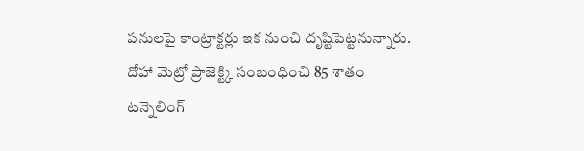పనులపై కాంట్రాక్టర్లు ఇక నుంచి దృష్టిపెట్టనున్నారు. దోహా మెట్రో ప్రాజెక్ట్కి సంబంధించి 85 శాతం టన్నెలింగ్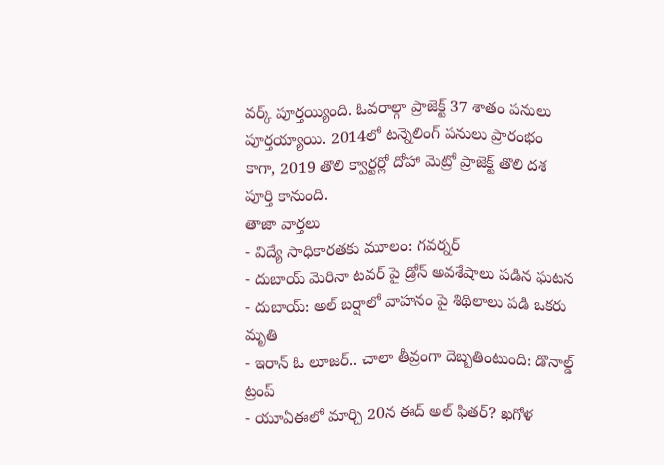వర్క్ పూర్తయ్యింది. ఓవరాల్గా ప్రాజెక్ట్ 37 శాతం పనులు పూర్తయ్యాయి. 2014లో టన్నెలింగ్ పనులు ప్రారంభం కాగా, 2019 తొలి క్వార్టర్లో దోహా మెట్రో ప్రాజెక్ట్ తొలి దశ పూర్తి కానుంది.
తాజా వార్తలు
- విద్యే సాధికారతకు మూలం: గవర్నర్
- దుబాయ్ మెరినా టవర్ పై డ్రోన్ అవశేషాలు పడిన ఘటన
- దుబాయ్: అల్ బర్షాలో వాహనం పై శిథిలాలు పడి ఒకరు మృతి
- ఇరాన్ ఓ లూజర్.. చాలా తీవ్రంగా దెబ్బతింటుంది: డొనాల్డ్ ట్రంప్
- యూఏఈలో మార్చి 20న ఈద్ అల్ ఫితర్? ఖగోళ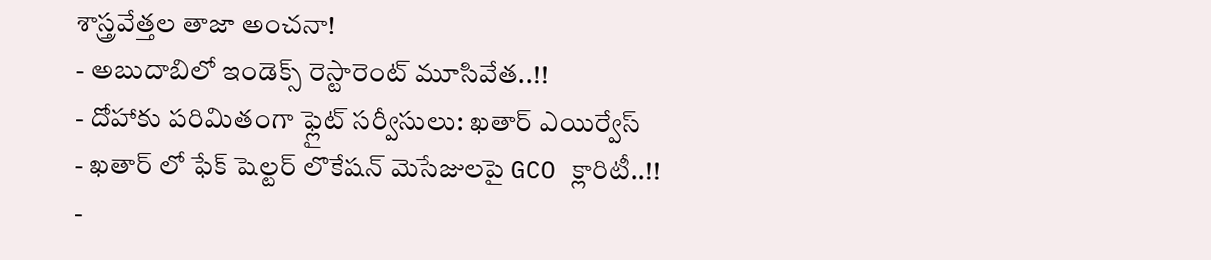శాస్త్రవేత్తల తాజా అంచనా!
- అబుదాబిలో ఇండెక్స్ రెస్టారెంట్ మూసివేత..!!
- దోహాకు పరిమితంగా ఫ్లైట్ సర్వీసులు: ఖతార్ ఎయిర్వేస్
- ఖతార్ లో ఫేక్ షెల్టర్ లొకేషన్ మెసేజులపై GCO క్లారిటీ..!!
-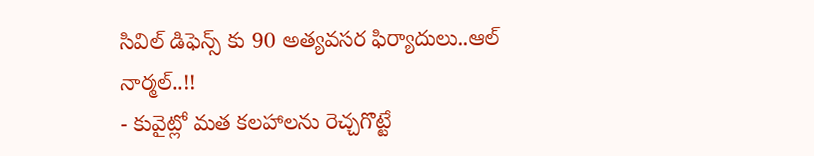సివిల్ డిఫెన్స్ కు 90 అత్యవసర ఫిర్యాదులు..ఆల్ నార్మల్..!!
- కువైట్లో మత కలహాలను రెచ్చగొట్టే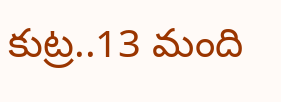కుట్ర..13 మంది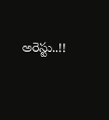అరెస్టు..!!